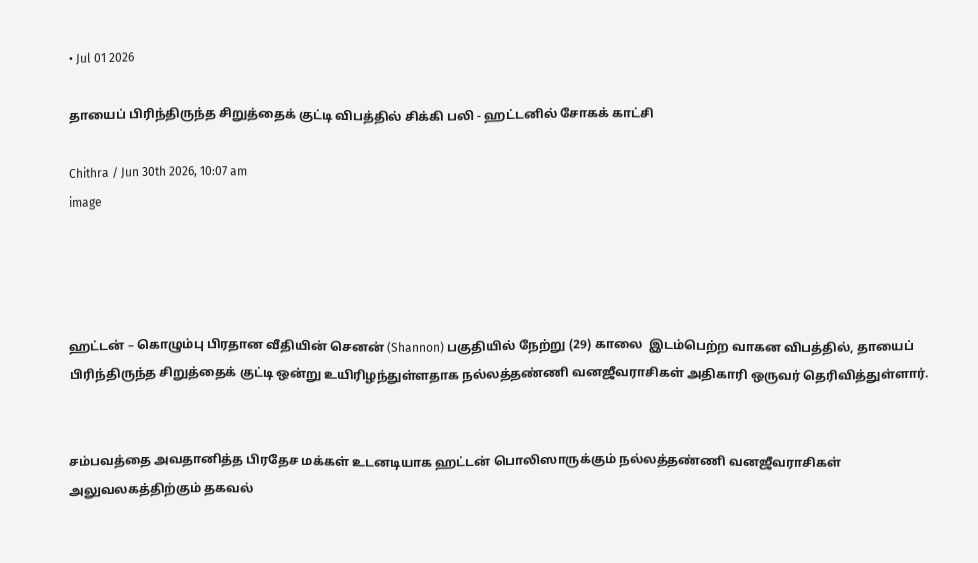• Jul 01 2026

தாயைப் பிரிந்திருந்த சிறுத்தைக் குட்டி விபத்தில் சிக்கி பலி - ஹட்டனில் சோகக் காட்சி

Chithra / Jun 30th 2026, 10:07 am
image




ஹட்டன் – கொழும்பு பிரதான வீதியின் செனன் (Shannon) பகுதியில் நேற்று (29) காலை  இடம்பெற்ற வாகன விபத்தில், தாயைப் பிரிந்திருந்த சிறுத்தைக் குட்டி ஒன்று உயிரிழந்துள்ளதாக நல்லத்தண்ணி வனஜீவராசிகள் அதிகாரி ஒருவர் தெரிவித்துள்ளார்.


சம்பவத்தை அவதானித்த பிரதேச மக்கள் உடனடியாக ஹட்டன் பொலிஸாருக்கும் நல்லத்தண்ணி வனஜீவராசிகள் அலுவலகத்திற்கும் தகவல்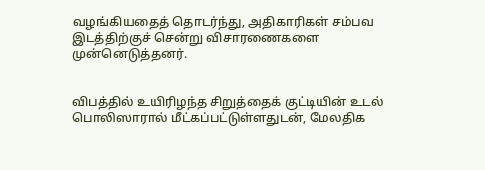வழங்கியதைத் தொடர்ந்து, அதிகாரிகள் சம்பவ இடத்திற்குச் சென்று விசாரணைகளை முன்னெடுத்தனர்.


விபத்தில் உயிரிழந்த சிறுத்தைக் குட்டியின் உடல் பொலிஸாரால் மீட்கப்பட்டுள்ளதுடன், மேலதிக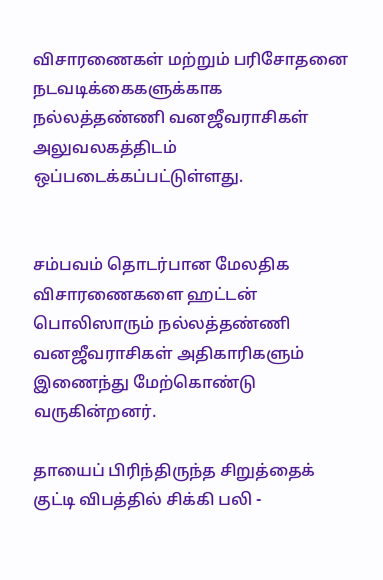விசாரணைகள் மற்றும் பரிசோதனை நடவடிக்கைகளுக்காக நல்லத்தண்ணி வனஜீவராசிகள் அலுவலகத்திடம் ஒப்படைக்கப்பட்டுள்ளது.


சம்பவம் தொடர்பான மேலதிக விசாரணைகளை ஹட்டன் பொலிஸாரும் நல்லத்தண்ணி வனஜீவராசிகள் அதிகாரிகளும் இணைந்து மேற்கொண்டு வருகின்றனர்.

தாயைப் பிரிந்திருந்த சிறுத்தைக் குட்டி விபத்தில் சிக்கி பலி -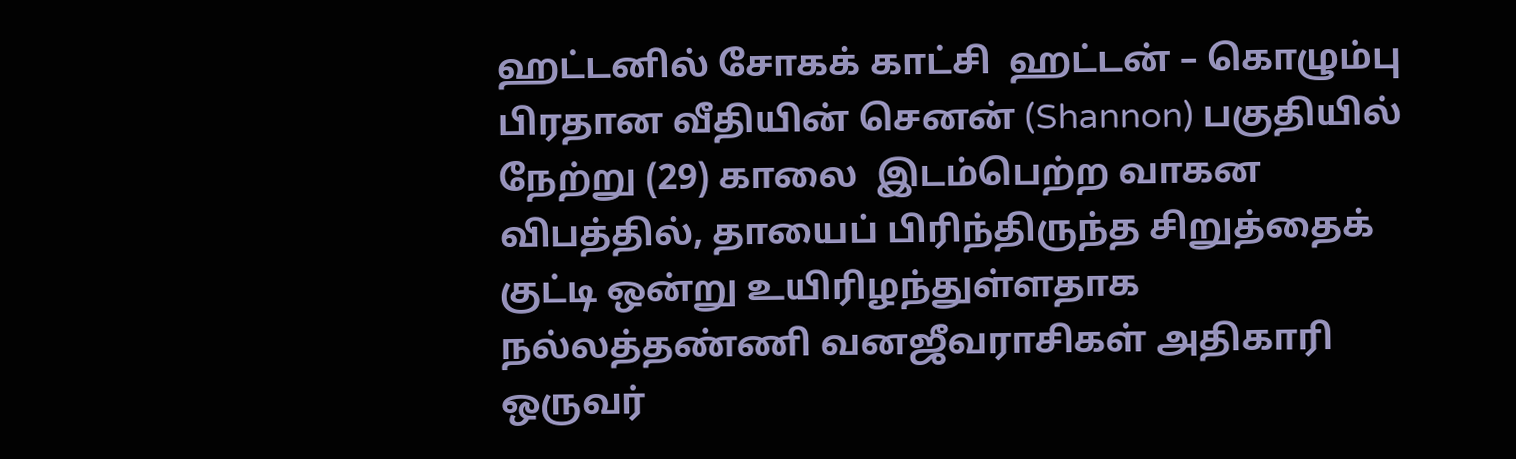ஹட்டனில் சோகக் காட்சி  ஹட்டன் – கொழும்பு பிரதான வீதியின் செனன் (Shannon) பகுதியில் நேற்று (29) காலை  இடம்பெற்ற வாகன விபத்தில், தாயைப் பிரிந்திருந்த சிறுத்தைக் குட்டி ஒன்று உயிரிழந்துள்ளதாக நல்லத்தண்ணி வனஜீவராசிகள் அதிகாரி ஒருவர்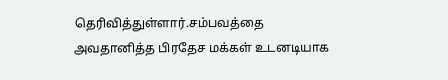தெரிவித்துள்ளார்.சம்பவத்தை அவதானித்த பிரதேச மக்கள் உடனடியாக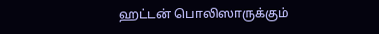ஹட்டன் பொலிஸாருக்கும்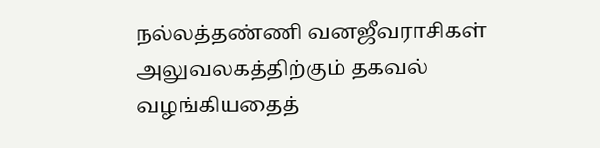நல்லத்தண்ணி வனஜீவராசிகள் அலுவலகத்திற்கும் தகவல் வழங்கியதைத்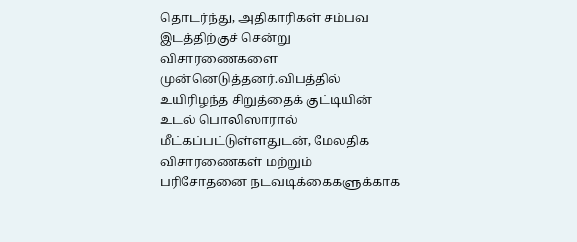தொடர்ந்து, அதிகாரிகள் சம்பவ இடத்திற்குச் சென்று விசாரணைகளை முன்னெடுத்தனர்.விபத்தில் உயிரிழந்த சிறுத்தைக் குட்டியின் உடல் பொலிஸாரால் மீட்கப்பட்டுள்ளதுடன், மேலதிக விசாரணைகள் மற்றும் பரிசோதனை நடவடிக்கைகளுக்காக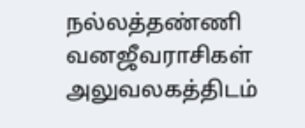நல்லத்தண்ணி வனஜீவராசிகள் அலுவலகத்திடம்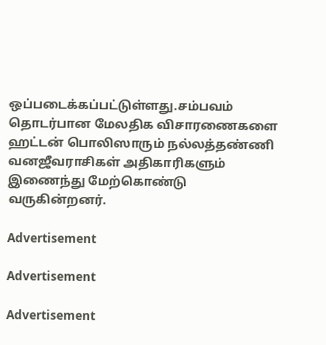ஒப்படைக்கப்பட்டுள்ளது.சம்பவம் தொடர்பான மேலதிக விசாரணைகளை ஹட்டன் பொலிஸாரும் நல்லத்தண்ணி வனஜீவராசிகள் அதிகாரிகளும் இணைந்து மேற்கொண்டு வருகின்றனர்.

Advertisement

Advertisement

Advertisement